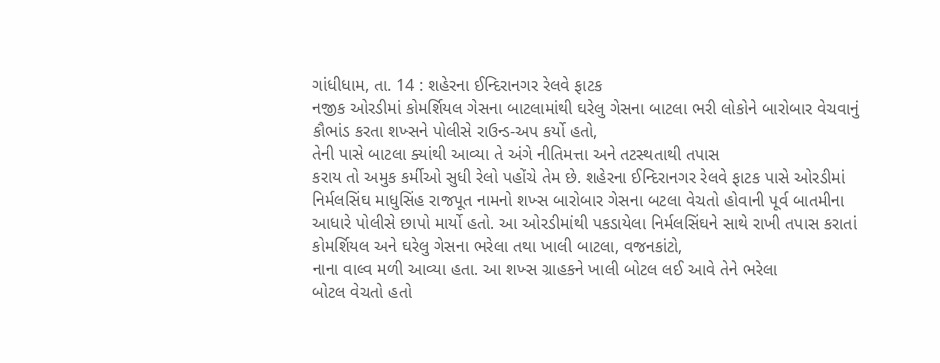ગાંધીધામ, તા. 14 : શહેરના ઈન્દિરાનગર રેલવે ફાટક
નજીક ઓરડીમાં કોમર્શિયલ ગેસના બાટલામાંથી ઘરેલુ ગેસના બાટલા ભરી લોકોને બારોબાર વેચવાનું
કૌભાંડ કરતા શખ્સને પોલીસે રાઉન્ડ-અપ કર્યો હતો,
તેની પાસે બાટલા ક્યાંથી આવ્યા તે અંગે નીતિમત્તા અને તટસ્થતાથી તપાસ
કરાય તો અમુક કર્મીઓ સુધી રેલો પહોંચે તેમ છે. શહેરના ઈન્દિરાનગર રેલવે ફાટક પાસે ઓરડીમાં
નિર્મલસિંઘ માધુસિંહ રાજપૂત નામનો શખ્સ બારોબાર ગેસના બટલા વેચતો હોવાની પૂર્વ બાતમીના
આધારે પોલીસે છાપો માર્યો હતો. આ ઓરડીમાંથી પકડાયેલા નિર્મલસિંઘને સાથે રાખી તપાસ કરાતાં
કોમર્શિયલ અને ઘરેલુ ગેસના ભરેલા તથા ખાલી બાટલા, વજનકાંટો,
નાના વાલ્વ મળી આવ્યા હતા. આ શખ્સ ગ્રાહકને ખાલી બોટલ લઈ આવે તેને ભરેલા
બોટલ વેચતો હતો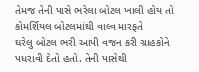તેમજ તેની પાસે ભરેલા બોટલ ખાલી હોય તો કોમર્શિયલ બોટલમાંથી વાલ્વ મારફતે
ઘરેલુ બોટલ ભરી આપી વજન કરી ગ્રાહકોને પધરાવી દેતો હતો. તેની પાસેથી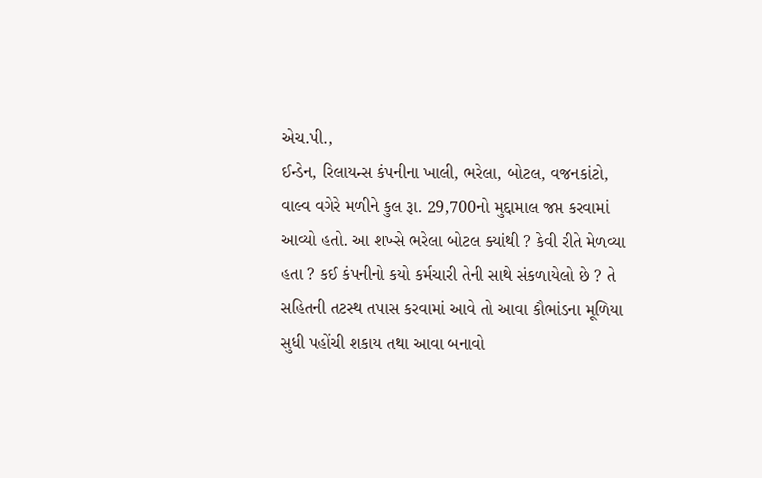એચ.પી.,
ઈન્ડેન, રિલાયન્સ કંપનીના ખાલી, ભરેલા, બોટલ, વજનકાંટો,
વાલ્વ વગેરે મળીને કુલ રૂા. 29,700નો મુદ્દામાલ જપ્ત કરવામાં આવ્યો હતો. આ શખ્સે ભરેલા બોટલ ક્યાંથી ? કેવી રીતે મેળવ્યા હતા ? કઈ કંપનીનો કયો કર્મચારી તેની સાથે સંકળાયેલો છે ? તે
સહિતની તટસ્થ તપાસ કરવામાં આવે તો આવા કૌભાંડના મૂળિયા સુધી પહોંચી શકાય તથા આવા બનાવો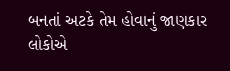બનતાં અટકે તેમ હોવાનું જાણકાર લોકોએ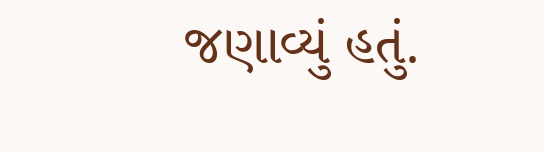જણાવ્યું હતું.